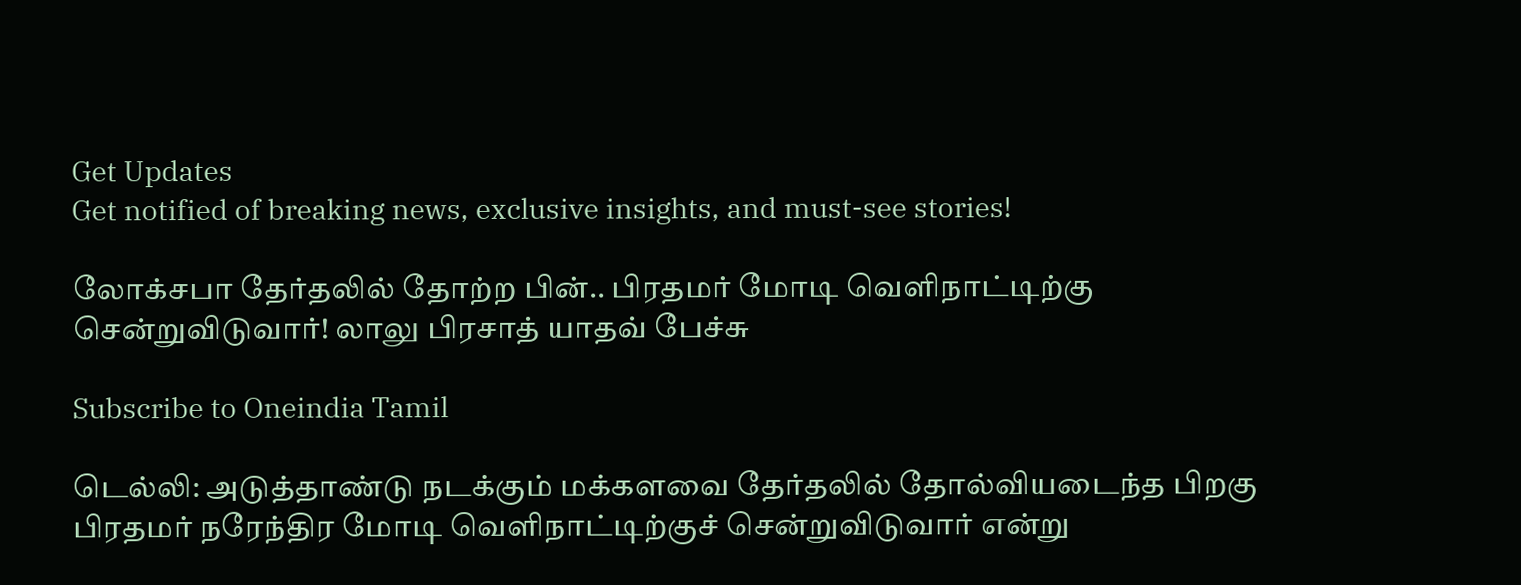Get Updates
Get notified of breaking news, exclusive insights, and must-see stories!

லோக்சபா தேர்தலில் தோற்ற பின்.. பிரதமர் மோடி வெளிநாட்டிற்கு சென்றுவிடுவார்! லாலு பிரசாத் யாதவ் பேச்சு

Subscribe to Oneindia Tamil

டெல்லி: அடுத்தாண்டு நடக்கும் மக்களவை தேர்தலில் தோல்வியடைந்த பிறகு பிரதமர் நரேந்திர மோடி வெளிநாட்டிற்குச் சென்றுவிடுவார் என்று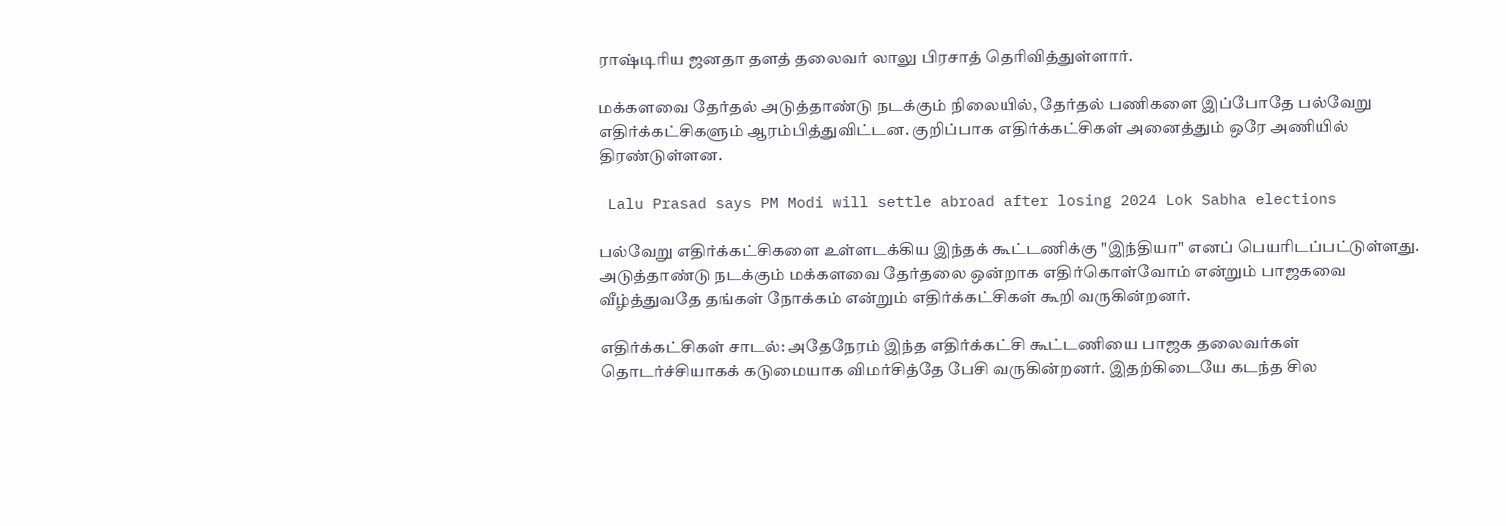ராஷ்டிரிய ஜனதா தளத் தலைவர் லாலு பிரசாத் தெரிவித்துள்ளார்.

மக்களவை தேர்தல் அடுத்தாண்டு நடக்கும் நிலையில், தேர்தல் பணிகளை இப்போதே பல்வேறு எதிர்க்கட்சிகளும் ஆரம்பித்துவிட்டன. குறிப்பாக எதிர்க்கட்சிகள் அனைத்தும் ஒரே அணியில் திரண்டுள்ளன.

 Lalu Prasad says PM Modi will settle abroad after losing 2024 Lok Sabha elections

பல்வேறு எதிர்க்கட்சிகளை உள்ளடக்கிய இந்தக் கூட்டணிக்கு "இந்தியா" எனப் பெயரிடப்பட்டுள்ளது. அடுத்தாண்டு நடக்கும் மக்களவை தேர்தலை ஒன்றாக எதிர்கொள்வோம் என்றும் பாஜகவை வீழ்த்துவதே தங்கள் நோக்கம் என்றும் எதிர்க்கட்சிகள் கூறி வருகின்றனர்.

எதிர்க்கட்சிகள் சாடல்: அதேநேரம் இந்த எதிர்க்கட்சி கூட்டணியை பாஜக தலைவர்கள் தொடர்ச்சியாகக் கடுமையாக விமர்சித்தே பேசி வருகின்றனர். இதற்கிடையே கடந்த சில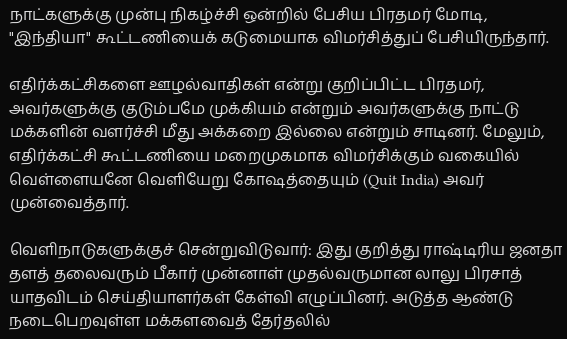நாட்களுக்கு முன்பு நிகழ்ச்சி ஒன்றில் பேசிய பிரதமர் மோடி, "இந்தியா" கூட்டணியைக் கடுமையாக விமர்சித்துப் பேசியிருந்தார்.

எதிர்க்கட்சிகளை ஊழல்வாதிகள் என்று குறிப்பிட்ட பிரதமர், அவர்களுக்கு குடும்பமே முக்கியம் என்றும் அவர்களுக்கு நாட்டு மக்களின் வளர்ச்சி மீது அக்கறை இல்லை என்றும் சாடினர். மேலும், எதிர்க்கட்சி கூட்டணியை மறைமுகமாக விமர்சிக்கும் வகையில் வெள்ளையனே வெளியேறு கோஷத்தையும் (Quit India) அவர் முன்வைத்தார்.

வெளிநாடுகளுக்குச் சென்றுவிடுவார்: இது குறித்து ராஷ்டிரிய ஜனதா தளத் தலைவரும் பீகார் முன்னாள் முதல்வருமான லாலு பிரசாத் யாதவிடம் செய்தியாளர்கள் கேள்வி எழுப்பினர். அடுத்த ஆண்டு நடைபெறவுள்ள மக்களவைத் தேர்தலில்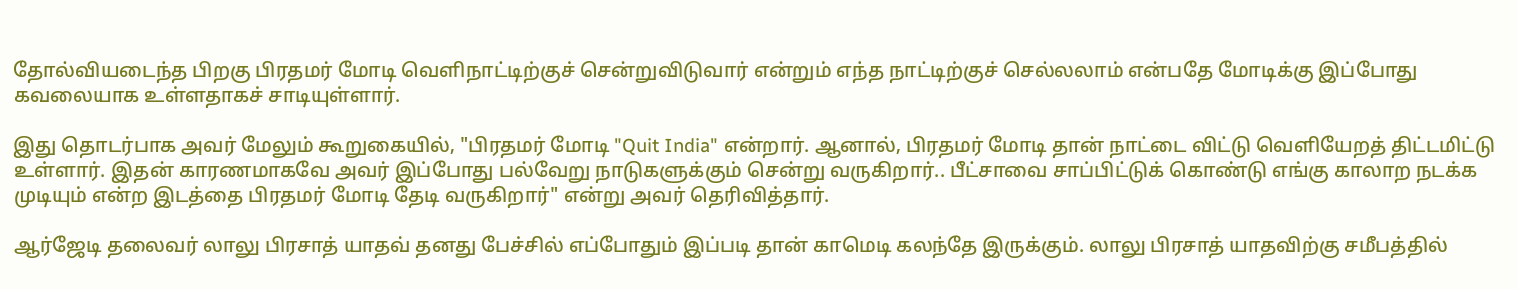தோல்வியடைந்த பிறகு பிரதமர் மோடி வெளிநாட்டிற்குச் சென்றுவிடுவார் என்றும் எந்த நாட்டிற்குச் செல்லலாம் என்பதே மோடிக்கு இப்போது கவலையாக உள்ளதாகச் சாடியுள்ளார்.

இது தொடர்பாக அவர் மேலும் கூறுகையில், "பிரதமர் மோடி "Quit India" என்றார். ஆனால், பிரதமர் மோடி தான் நாட்டை விட்டு வெளியேறத் திட்டமிட்டு உள்ளார். இதன் காரணமாகவே அவர் இப்போது பல்வேறு நாடுகளுக்கும் சென்று வருகிறார்.. பீட்சாவை சாப்பிட்டுக் கொண்டு எங்கு காலாற நடக்க முடியும் என்ற இடத்தை பிரதமர் மோடி தேடி வருகிறார்" என்று அவர் தெரிவித்தார்.

ஆர்ஜேடி தலைவர் லாலு பிரசாத் யாதவ் தனது பேச்சில் எப்போதும் இப்படி தான் காமெடி கலந்தே இருக்கும். லாலு பிரசாத் யாதவிற்கு சமீபத்தில்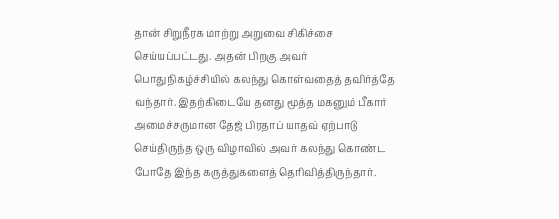தான் சிறுநீரக மாற்று அறுவை சிகிச்சை செய்யப்பட்டது. அதன் பிறகு அவர் பொதுநிகழ்ச்சியில் கலந்து கொள்வதைத் தவிர்த்தே வந்தார். இதற்கிடையே தனது மூத்த மகனும் பீகார் அமைச்சருமான தேஜ் பிரதாப் யாதவ் ஏற்பாடு செய்திருந்த ஒரு விழாவில் அவர் கலந்து கொண்ட போதே இந்த கருத்துகளைத் தெரிவித்திருந்தார்.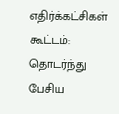எதிர்க்கட்சிகள் கூட்டம்: தொடர்ந்து பேசிய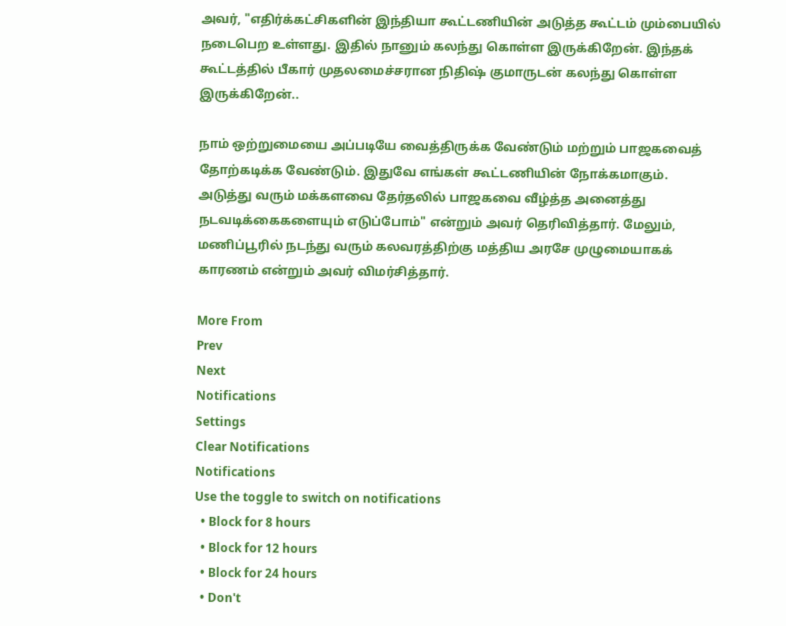அவர், "எதிர்க்கட்சிகளின் இந்தியா கூட்டணியின் அடுத்த கூட்டம் மும்பையில் நடைபெற உள்ளது. இதில் நானும் கலந்து கொள்ள இருக்கிறேன். இந்தக் கூட்டத்தில் பீகார் முதலமைச்சரான நிதிஷ் குமாருடன் கலந்து கொள்ள இருக்கிறேன்..

நாம் ஒற்றுமையை அப்படியே வைத்திருக்க வேண்டும் மற்றும் பாஜகவைத் தோற்கடிக்க வேண்டும். இதுவே எங்கள் கூட்டணியின் நோக்கமாகும். அடுத்து வரும் மக்களவை தேர்தலில் பாஜகவை வீழ்த்த அனைத்து நடவடிக்கைகளையும் எடுப்போம்" என்றும் அவர் தெரிவித்தார். மேலும், மணிப்பூரில் நடந்து வரும் கலவரத்திற்கு மத்திய அரசே முழுமையாகக் காரணம் என்றும் அவர் விமர்சித்தார்.

More From
Prev
Next
Notifications
Settings
Clear Notifications
Notifications
Use the toggle to switch on notifications
  • Block for 8 hours
  • Block for 12 hours
  • Block for 24 hours
  • Don't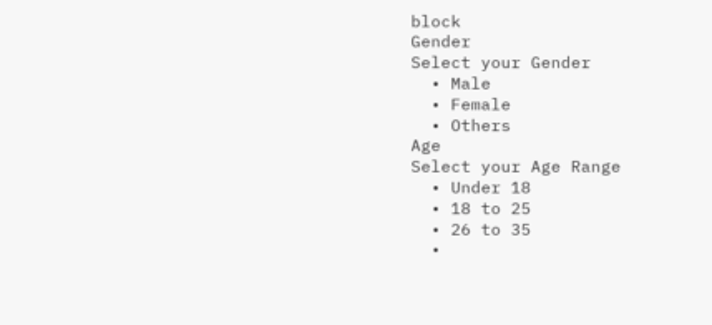block
Gender
Select your Gender
  • Male
  • Female
  • Others
Age
Select your Age Range
  • Under 18
  • 18 to 25
  • 26 to 35
  •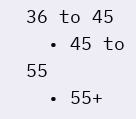36 to 45
  • 45 to 55
  • 55+